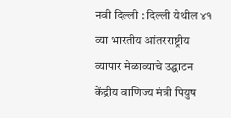नवी दिल्ली : दिल्ली येथील ४१ व्या भारतीय आंतरराष्ट्रीय व्यापार मेळाव्याचे उद्घाटन केंद्रीय वाणिज्य मंत्री पियुष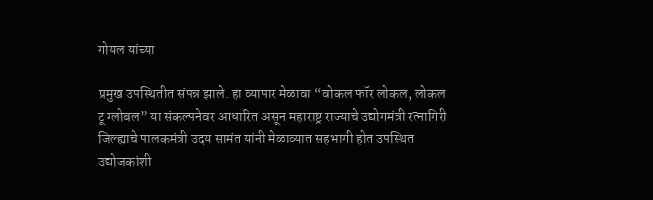गोयल यांच्या

प्रमुख उपस्थितीत संपन्न झाले. हा व्यापार मेळावा “वोकल फॉर लोकल, लोकल टू ग्लोबल” या संकल्पनेवर आधारित असून महाराष्ट्र राज्याचे उद्योगमंत्री रत्नागिरी जिल्ह्याचे पालकमंत्री उदय सामंत यांनी मेळाव्यात सहभागी होत उपस्थित उद्योजकांशी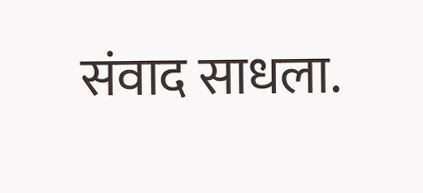संवाद साधला.